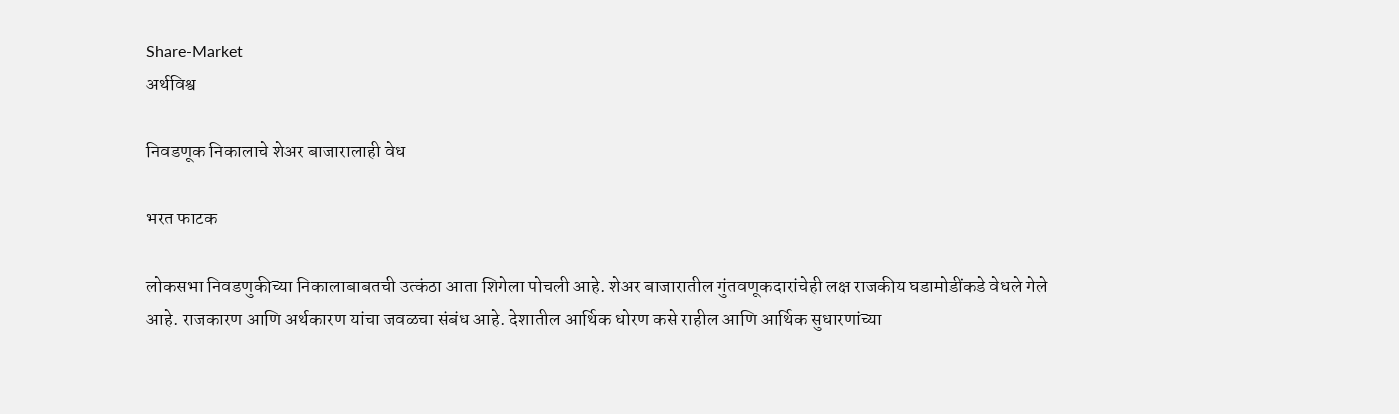Share-Market
अर्थविश्व

निवडणूक निकालाचे शेअर बाजारालाही वेध

भरत फाटक

लोकसभा निवडणुकीच्या निकालाबाबतची उत्कंठा आता शिगेला पोचली आहे. शेअर बाजारातील गुंतवणूकदारांचेही लक्ष राजकीय घडामोडींकडे वेधले गेले आहे. राजकारण आणि अर्थकारण यांचा जवळचा संबंध आहे. देशातील आर्थिक धोरण कसे राहील आणि आर्थिक सुधारणांच्या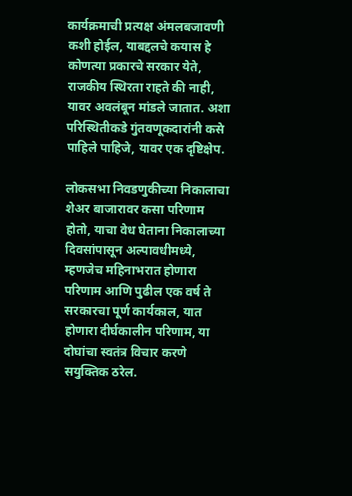कार्यक्रमाची प्रत्यक्ष अंमलबजावणी कशी होईल, याबद्दलचे कयास हे कोणत्या प्रकारचे सरकार येते, राजकीय स्थिरता राहते की नाही, यावर अवलंबून मांडले जातात. अशा परिस्थितीकडे गुंतवणूकदारांनी कसे पाहिले पाहिजे, यावर एक दृष्टिक्षेप.

लोकसभा निवडणुकीच्या निकालाचा शेअर बाजारावर कसा परिणाम होतो, याचा वेध घेताना निकालाच्या दिवसांपासून अल्पावधीमध्ये, म्हणजेच महिनाभरात होणारा परिणाम आणि पुढील एक वर्ष ते सरकारचा पूर्ण कार्यकाल, यात होणारा दीर्घकालीन परिणाम, या दोघांचा स्वतंत्र विचार करणे सयुक्तिक ठरेल.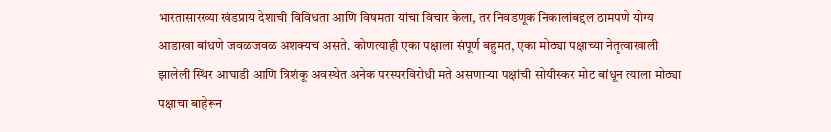भारतासारख्या खंडप्राय देशाची विविधता आणि विषमता यांचा विचार केला, तर निवडणूक निकालांबद्दल ठामपणे योग्य आडाखा बांधणे जवळजवळ अशक्‍यच असते. कोणत्याही एका पक्षाला संपूर्ण बहुमत, एका मोठ्या पक्षाच्या नेतृत्वाखाली झालेली स्थिर आघाडी आणि त्रिशंकू अवस्थेत अनेक परस्परविरोधी मते असणाऱ्या पक्षांची सोयीस्कर मोट बांधून त्याला मोठ्या पक्षाचा बाहेरून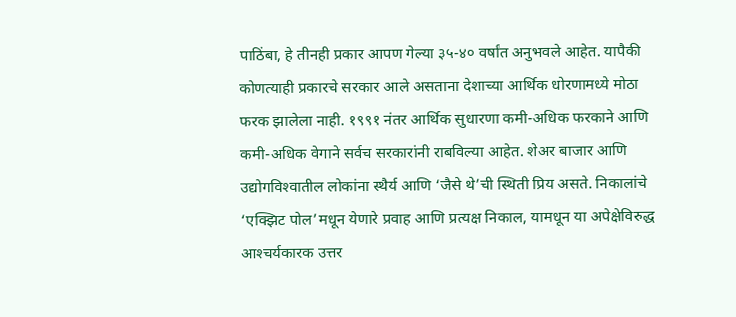पाठिंबा, हे तीनही प्रकार आपण गेल्या ३५-४० वर्षांत अनुभवले आहेत. यापैकी कोणत्याही प्रकारचे सरकार आले असताना देशाच्या आर्थिक धोरणामध्ये मोठा फरक झालेला नाही. १९९१ नंतर आर्थिक सुधारणा कमी-अधिक फरकाने आणि कमी-अधिक वेगाने सर्वच सरकारांनी राबविल्या आहेत. शेअर बाजार आणि उद्योगविश्‍वातील लोकांना स्थैर्य आणि ‘जैसे थे’ची स्थिती प्रिय असते. निकालांचे ‘एक्‍झिट पोल’मधून येणारे प्रवाह आणि प्रत्यक्ष निकाल, यामधून या अपेक्षेविरुद्ध आश्‍चर्यकारक उत्तर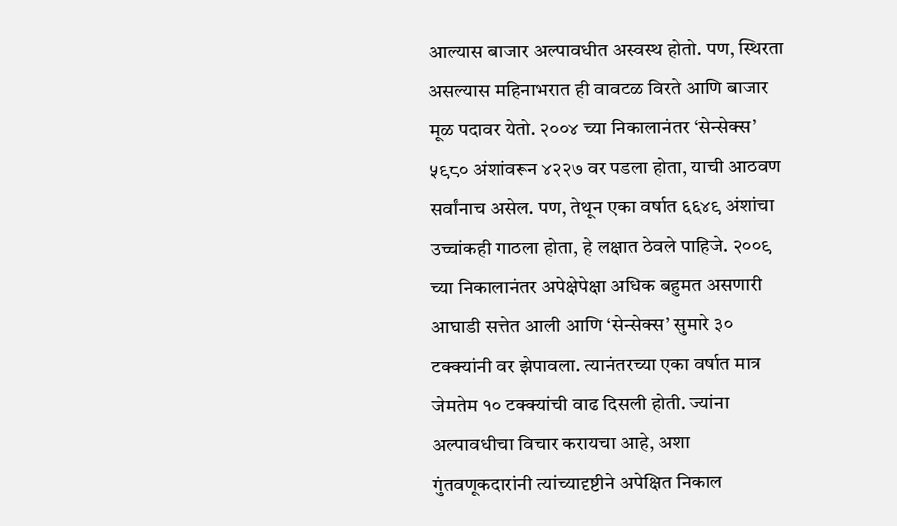आल्यास बाजार अल्पावधीत अस्वस्थ होतो. पण, स्थिरता असल्यास महिनाभरात ही वावटळ विरते आणि बाजार मूळ पदावर येतो. २००४ च्या निकालानंतर ‘सेन्सेक्‍स’ ५९८० अंशांवरून ४२२७ वर पडला होता, याची आठवण सर्वांनाच असेल. पण, तेथून एका वर्षात ६६४९ अंशांचा उच्चांकही गाठला होता, हे लक्षात ठेवले पाहिजे. २००९ च्या निकालानंतर अपेक्षेपेक्षा अधिक बहुमत असणारी आघाडी सत्तेत आली आणि ‘सेन्सेक्‍स’ सुमारे ३० टक्‍क्‍यांनी वर झेपावला. त्यानंतरच्या एका वर्षात मात्र जेमतेम १० टक्‍क्‍यांची वाढ दिसली होती. ज्यांना अल्पावधीचा विचार करायचा आहे, अशा गुंतवणूकदारांनी त्यांच्यादृष्टीने अपेक्षित निकाल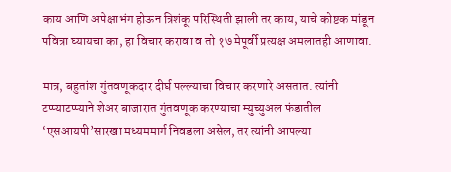काय आणि अपेक्षाभंग होऊन त्रिशंकू परिस्थिती झाली तर काय, याचे कोष्टक मांडून पवित्रा घ्यायचा का, हा विचार करावा व तो १७ मेपूर्वी प्रत्यक्ष अमलातही आणावा.

मात्र, बहुतांश गुंतवणूकदार दीर्घ पल्ल्याचा विचार करणारे असतात. त्यांनी टप्प्याटप्प्याने शेअर बाजारात गुंतवणूक करण्याचा म्युच्युअल फंडातील ‘एसआयपी’सारखा मध्यममार्ग निवडला असेल, तर त्यांनी आपल्या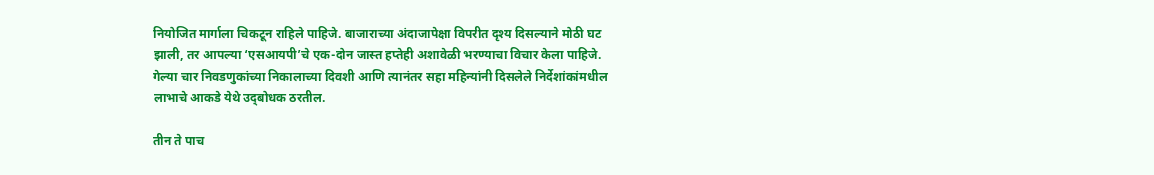नियोजित मार्गाला चिकटून राहिले पाहिजे. बाजाराच्या अंदाजापेक्षा विपरीत दृश्‍य दिसल्याने मोठी घट झाली, तर आपल्या ‘एसआयपी’चे एक-दोन जास्त हप्तेही अशावेळी भरण्याचा विचार केला पाहिजे. गेल्या चार निवडणुकांच्या निकालाच्या दिवशी आणि त्यानंतर सहा महिन्यांनी दिसलेले निर्देशांकांमधील लाभाचे आकडे येथे उद्‌बोधक ठरतील.

तीन ते पाच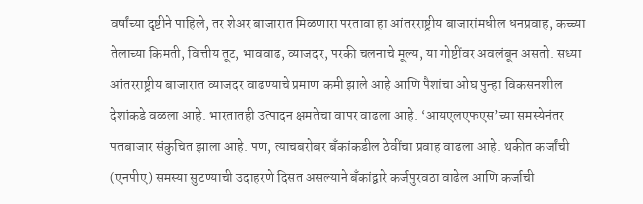वर्षांच्या दृष्टीने पाहिले, तर शेअर बाजारात मिळणारा परतावा हा आंतरराष्ट्रीय बाजारांमधील धनप्रवाह, कच्च्या तेलाच्या किमती, वित्तीय तूट, भाववाढ, व्याजदर, परकी चलनाचे मूल्य, या गोष्टींवर अवलंबून असतो. सध्या आंतरराष्ट्रीय बाजारात व्याजदर वाढण्याचे प्रमाण कमी झाले आहे आणि पैशांचा ओघ पुन्हा विकसनशील देशांकडे वळला आहे. भारतातही उत्पादन क्षमतेचा वापर वाढला आहे. ‘आयएलएफएस’च्या समस्येनंतर पतबाजार संकुचित झाला आहे. पण, त्याचबरोबर बॅंकांकडील ठेवींचा प्रवाह वाढला आहे. थकीत कर्जांची (एनपीए) समस्या सुटण्याची उदाहरणे दिसत असल्याने बॅंकांद्वारे कर्जपुरवठा वाढेल आणि कर्जाची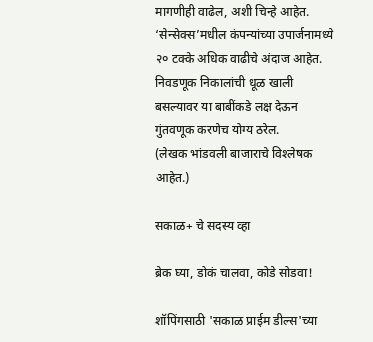मागणीही वाढेल, अशी चिन्हे आहेत. ‘सेन्सेक्‍स’मधील कंपन्यांच्या उपार्जनामध्ये २० टक्के अधिक वाढीचे अंदाज आहेत. निवडणूक निकालांची धूळ खाली बसल्यावर या बाबींकडे लक्ष देऊन गुंतवणूक करणेच योग्य ठरेल.
(लेखक भांडवली बाजाराचे विश्‍लेषक आहेत.)

सकाळ+ चे सदस्य व्हा

ब्रेक घ्या, डोकं चालवा, कोडे सोडवा!

शॉपिंगसाठी 'सकाळ प्राईम डील्स'च्या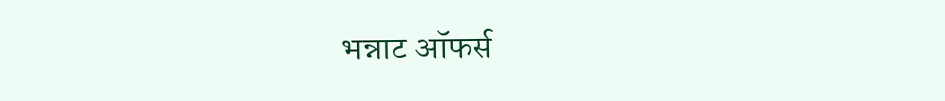भन्नाट ऑफर्स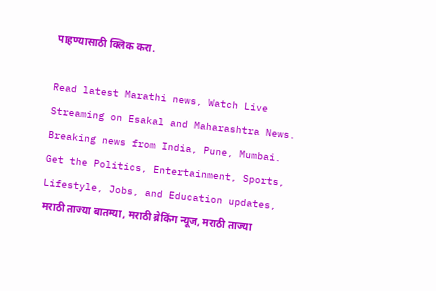पाहण्यासाठी क्लिक करा.

Read latest Marathi news, Watch Live Streaming on Esakal and Maharashtra News. Breaking news from India, Pune, Mumbai. Get the Politics, Entertainment, Sports, Lifestyle, Jobs, and Education updates, मराठी ताज्या बातम्या, मराठी ब्रेकिंग न्यूज, मराठी ताज्या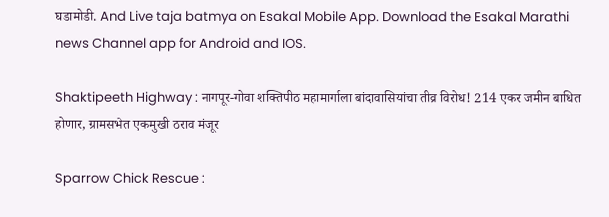घडामोडी. And Live taja batmya on Esakal Mobile App. Download the Esakal Marathi news Channel app for Android and IOS.

Shaktipeeth Highway : नागपूर-गोवा शक्तिपीठ महामार्गाला बांदावासियांचा तीव्र विरोध! 214 एकर जमीन बाधित होणार, ग्रामसभेत एकमुखी ठराव मंजूर

Sparrow Chick Rescue :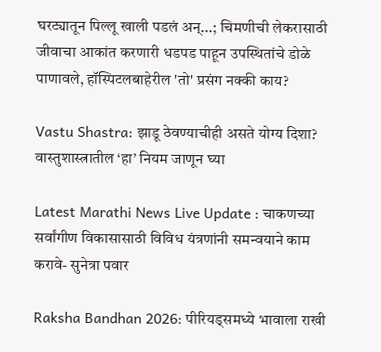घरट्यातून पिल्लू खाली पडलं अन्...; चिमणीची लेकरासाठी जीवाचा आकांत करणारी धडपड पाहून उपस्थितांचे डोळे पाणावले, हॉस्पिटलबाहेरील 'तो' प्रसंग नक्की काय?

Vastu Shastra: झाडू ठेवण्याचीही असते योग्य दिशा? वास्तुशास्त्रातील ‘हा’ नियम जाणून घ्या

Latest Marathi News Live Update : चाकणच्या सर्वांगीण विकासासाठी विविध यंत्रणांनी समन्वयाने काम करावे- सुनेत्रा पवार

Raksha Bandhan 2026: पीरियड्समध्ये भावाला राखी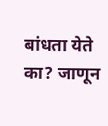बांधता येते का? जाणून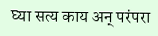घ्या सत्य काय अन् परंपरा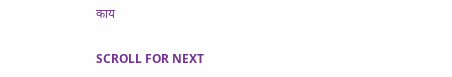काय

SCROLL FOR NEXT